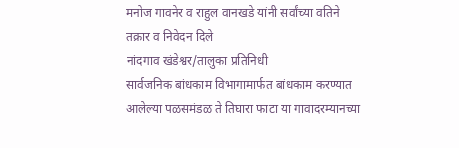मनोज गावनेर व राहुल वानखडे यांनी सर्वांच्या वतिने तक्रार व निवेदन दिले
नांदगाव खंडेश्वर/तालुका प्रतिनिधी
सार्वजनिक बांधकाम विभागामार्फत बांधकाम करण्यात आलेल्या पळसमंडळ ते तिघारा फाटा या गावादरम्यानच्या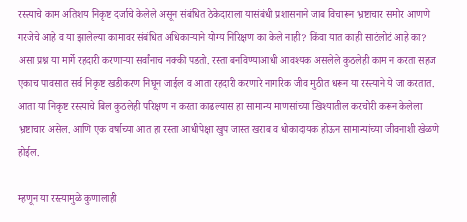रस्त्याचे काम अतिशय निकृष्ट दर्जाचे केलेले असून संबंधित ठेकेदाराला यासंबंधी प्रशासनाने जाब विचारून भ्रष्टाचार समोर आणणे गरजेचे आहे व या झालेल्या कामावर संबंधित अधिकाऱ्याने योग्य निरिक्षण का केले नाही? किंवा यात काही साटंलोटं आहे का? असा प्रश्न या मार्गे रहदारी करणाऱ्या सर्वांनाच नक्की पडतो. रस्ता बनविण्याआधी आवश्यक असलेले कुठलेही काम न करता सहज एकाच पावसात सर्व निकृष्ट खडीकरण निघून जाईल व आता रहदारी करणारे नागरिक जीव मुठीत धरून या रस्त्याने ये जा करतात. आता या निकृष्ट रस्त्याचे बिल कुठलेही परिक्षण न करता काढल्यास हा सामान्य माणसांच्या खिश्यातील करचोरी करून केलेला भ्रष्टाचार असेल. आणि एक वर्षाच्या आत हा रस्ता आधीपेक्षा खुप जास्त खराब व धोकादायक होऊन सामान्यांच्या जीवनाशी खेळणे होईल.

म्हणून या रस्त्यामुळे कुणालाही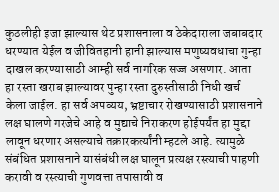कुठलीही इजा झाल्यास थेट प्रशासनाला व ठेकेदाराला जबाबदार धरण्यात येईल व जीवितहानी हानी झाल्यास मणुष्यवधाचा गुन्हा दाखल करण्यासाठी आम्ही सर्व नागरिक सज्ज असणार. आता हा रस्ता खराब झाल्यावर पुन्हा रस्ता दुरुस्तीसाठी निधी खर्च केला जाईल. हा सर्व अपव्यय, भ्रष्टाचार रोखण्यासाठी प्रशासनाने लक्ष घालणे गरजेचे आहे व मुद्याचे निराकरण होईपर्यंत हा मुद्दा लावून धरणार असल्याचे तक्रारकर्त्यांनी म्हटले आहे. त्यामुळे संबंधित प्रशासनाने यासंबंधी लक्ष घालून प्रत्यक्ष रस्त्याची पाहणी करावी व रस्त्याची गुणवत्ता तपासावी व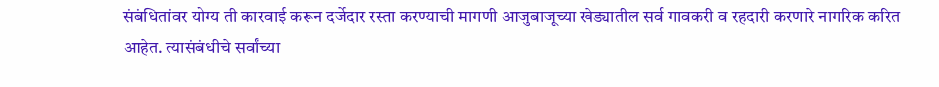संबंधितांवर योग्य ती कारवाई करून दर्जेदार रस्ता करण्याची मागणी आजुबाजूच्या खेड्यातील सर्व गावकरी व रहदारी करणारे नागरिक करित आहेत. त्यासंबंधीचे सर्वांच्या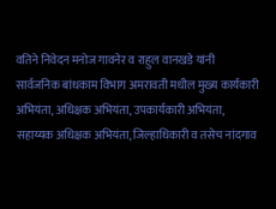वतिने निवेदन मनोज गावनेर व राहुल वानखडे यांनी सार्वजनिक बांधकाम विभाग अमरावती मधील मुख्य कार्यकारी अभियंता, अधिक्षक अभियंता, उपकार्यकारी अभियंता, सहाय्यक अधिक्षक अभियंता, जिल्हाधिकारी व तसेच नांदगाव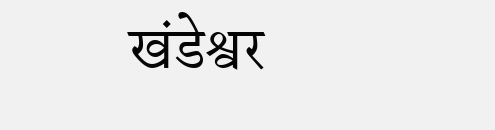खंडेश्वर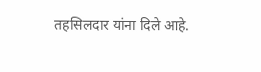तहसिलदार यांना दिले आहे.